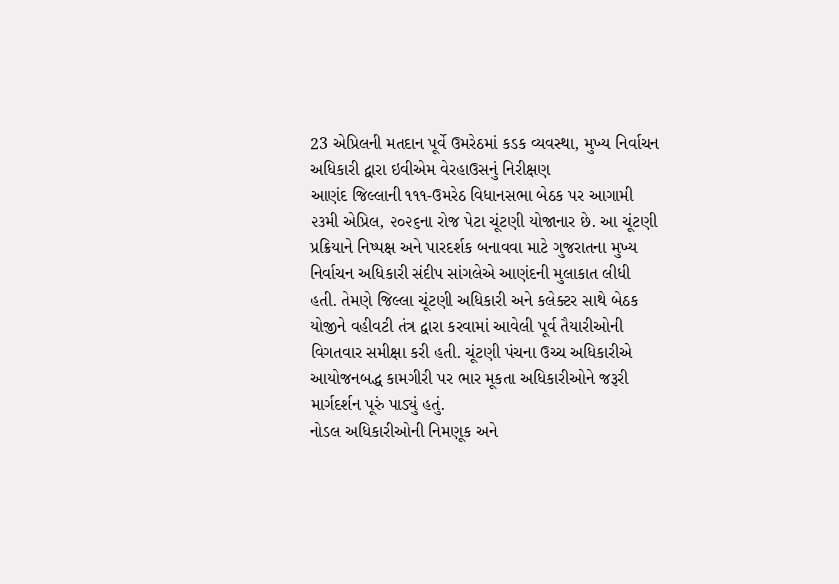23 એપ્રિલની મતદાન પૂર્વે ઉમરેઠમાં કડક વ્યવસ્થા, મુખ્ય નિર્વાચન અધિકારી દ્વારા ઇવીએમ વેરહાઉસનું નિરીક્ષણ
આણંદ જિલ્લાની ૧૧૧-ઉમરેઠ વિધાનસભા બેઠક પર આગામી ૨૩મી એપ્રિલ, ૨૦૨૬ના રોજ પેટા ચૂંટણી યોજાનાર છે. આ ચૂંટણી પ્રક્રિયાને નિષ્પક્ષ અને પારદર્શક બનાવવા માટે ગુજરાતના મુખ્ય નિર્વાચન અધિકારી સંદીપ સાંગલેએ આણંદની મુલાકાત લીધી હતી. તેમણે જિલ્લા ચૂંટણી અધિકારી અને કલેક્ટર સાથે બેઠક યોજીને વહીવટી તંત્ર દ્વારા કરવામાં આવેલી પૂર્વ તૈયારીઓની વિગતવાર સમીક્ષા કરી હતી. ચૂંટણી પંચના ઉચ્ચ અધિકારીએ આયોજનબદ્ધ કામગીરી પર ભાર મૂકતા અધિકારીઓને જરૂરી માર્ગદર્શન પૂરું પાડ્યું હતું.
નોડલ અધિકારીઓની નિમણૂક અને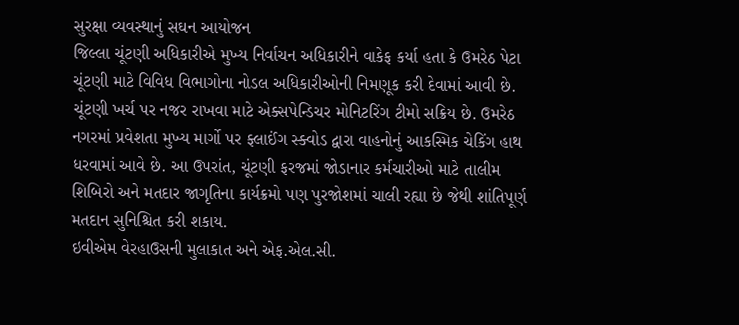સુરક્ષા વ્યવસ્થાનું સઘન આયોજન
જિલ્લા ચૂંટણી અધિકારીએ મુખ્ય નિર્વાચન અધિકારીને વાકેફ કર્યા હતા કે ઉમરેઠ પેટા ચૂંટણી માટે વિવિધ વિભાગોના નોડલ અધિકારીઓની નિમણૂક કરી દેવામાં આવી છે. ચૂંટણી ખર્ચ પર નજર રાખવા માટે એક્સપેન્ડિચર મોનિટરિંગ ટીમો સક્રિય છે. ઉમરેઠ નગરમાં પ્રવેશતા મુખ્ય માર્ગો પર ફ્લાઈંગ સ્ક્વોડ દ્વારા વાહનોનું આકસ્મિક ચેકિંગ હાથ ધરવામાં આવે છે. આ ઉપરાંત, ચૂંટણી ફરજમાં જોડાનાર કર્મચારીઓ માટે તાલીમ શિબિરો અને મતદાર જાગૃતિના કાર્યક્રમો પણ પુરજોશમાં ચાલી રહ્યા છે જેથી શાંતિપૂર્ણ મતદાન સુનિશ્ચિત કરી શકાય.
ઇવીએમ વેરહાઉસની મુલાકાત અને એફ.એલ.સી.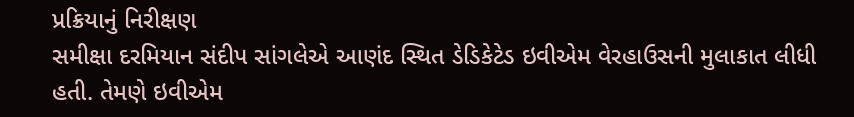પ્રક્રિયાનું નિરીક્ષણ
સમીક્ષા દરમિયાન સંદીપ સાંગલેએ આણંદ સ્થિત ડેડિકેટેડ ઇવીએમ વેરહાઉસની મુલાકાત લીધી હતી. તેમણે ઇવીએમ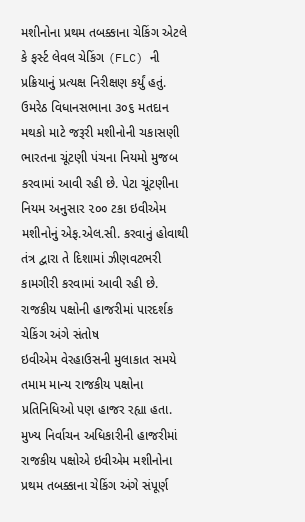મશીનોના પ્રથમ તબક્કાના ચેકિંગ એટલે કે ફર્સ્ટ લેવલ ચેકિંગ (FLC) ની પ્રક્રિયાનું પ્રત્યક્ષ નિરીક્ષણ કર્યું હતું. ઉમરેઠ વિધાનસભાના ૩૦૬ મતદાન મથકો માટે જરૂરી મશીનોની ચકાસણી ભારતના ચૂંટણી પંચના નિયમો મુજબ કરવામાં આવી રહી છે. પેટા ચૂંટણીના નિયમ અનુસાર ૨૦૦ ટકા ઇવીએમ મશીનોનું એફ.એલ.સી. કરવાનું હોવાથી તંત્ર દ્વારા તે દિશામાં ઝીણવટભરી કામગીરી કરવામાં આવી રહી છે.
રાજકીય પક્ષોની હાજરીમાં પારદર્શક ચેકિંગ અંગે સંતોષ
ઇવીએમ વેરહાઉસની મુલાકાત સમયે તમામ માન્ય રાજકીય પક્ષોના પ્રતિનિધિઓ પણ હાજર રહ્યા હતા. મુખ્ય નિર્વાચન અધિકારીની હાજરીમાં રાજકીય પક્ષોએ ઇવીએમ મશીનોના પ્રથમ તબક્કાના ચેકિંગ અંગે સંપૂર્ણ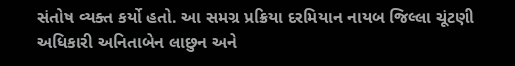સંતોષ વ્યક્ત કર્યો હતો. આ સમગ્ર પ્રક્રિયા દરમિયાન નાયબ જિલ્લા ચૂંટણી અધિકારી અનિતાબેન લાછુન અને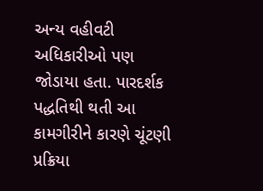અન્ય વહીવટી અધિકારીઓ પણ જોડાયા હતા. પારદર્શક પદ્ધતિથી થતી આ કામગીરીને કારણે ચૂંટણી પ્રક્રિયા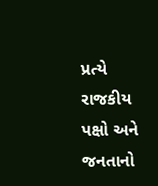પ્રત્યે રાજકીય પક્ષો અને જનતાનો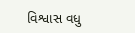વિશ્વાસ વધુ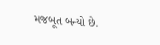મજબૂત બન્યો છે.